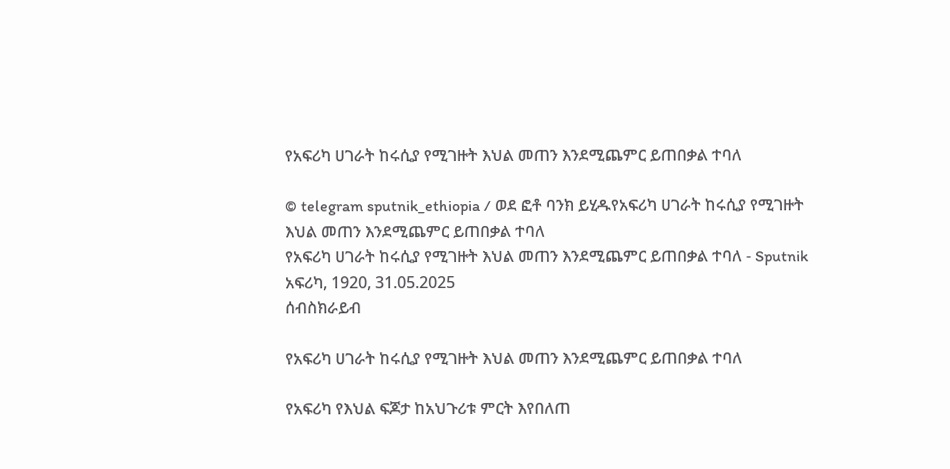የአፍሪካ ሀገራት ከሩሲያ የሚገዙት እህል መጠን እንደሚጨምር ይጠበቃል ተባለ

© telegram sputnik_ethiopia / ወደ ፎቶ ባንክ ይሂዱየአፍሪካ ሀገራት ከሩሲያ የሚገዙት እህል መጠን እንደሚጨምር ይጠበቃል ተባለ
የአፍሪካ ሀገራት ከሩሲያ የሚገዙት እህል መጠን እንደሚጨምር ይጠበቃል ተባለ - Sputnik አፍሪካ, 1920, 31.05.2025
ሰብስክራይብ

የአፍሪካ ሀገራት ከሩሲያ የሚገዙት እህል መጠን እንደሚጨምር ይጠበቃል ተባለ

የአፍሪካ የእህል ፍጆታ ከአህጉሪቱ ምርት እየበለጠ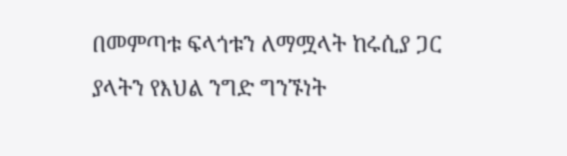በመምጣቱ ፍላጎቱን ለማሟላት ከሩሲያ ጋር ያላትን የእህል ንግድ ግንኙነት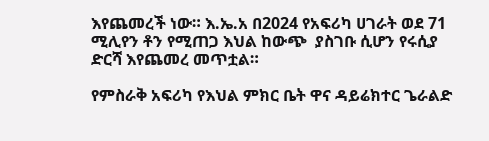እየጨመረች ነው። እ.ኤ.አ በ2024 የአፍሪካ ሀገራት ወደ 71 ሚሊየን ቶን የሚጠጋ እህል ከውጭ  ያስገቡ ሲሆን የሩሲያ ድርሻ እየጨመረ መጥቷል።

የምስራቅ አፍሪካ የእህል ምክር ቤት ዋና ዳይሬክተር ጌራልድ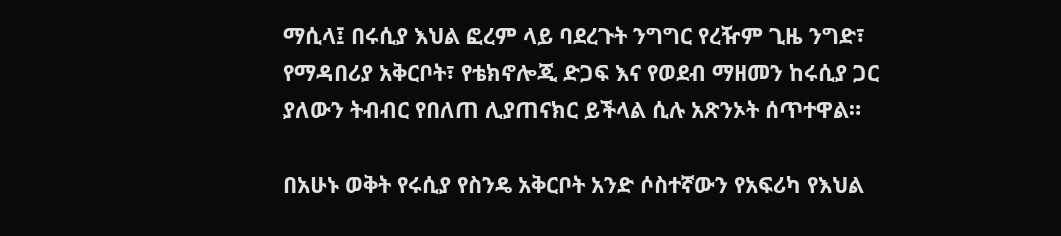ማሲላ፤ በሩሲያ እህል ፎረም ላይ ባደረጉት ንግግር የረዥም ጊዜ ንግድ፣ የማዳበሪያ አቅርቦት፣ የቴክኖሎጂ ድጋፍ እና የወደብ ማዘመን ከሩሲያ ጋር ያለውን ትብብር የበለጠ ሊያጠናክር ይችላል ሲሉ አጽንኦት ሰጥተዋል።

በአሁኑ ወቅት የሩሲያ የስንዴ አቅርቦት አንድ ሶስተኛውን የአፍሪካ የእህል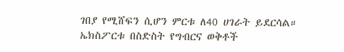ገበያ የሚሸፍን ሲሆን ምርቱ ለ40 ሀገራት ይደርሳል። ኤክስፖርቱ በስድስት የግብርና ወቅቶች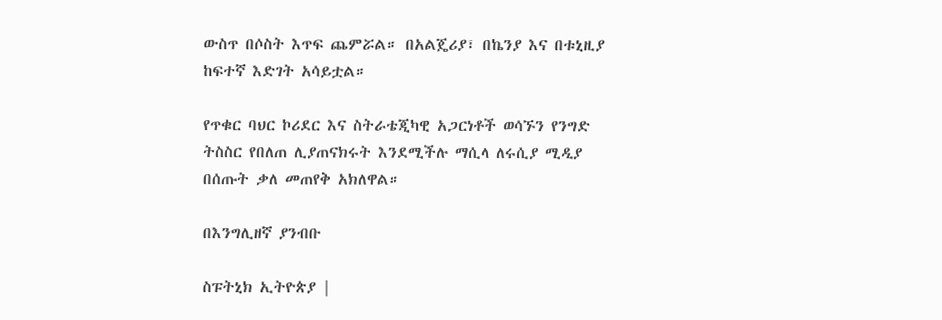ውስጥ በሶስት እጥፍ ጨምሯል። በአልጄሪያ፣ በኬንያ እና በቱኒዚያ ከፍተኛ እድገት አሳይቷል።

የጥቁር ባህር ኮሪደር እና ስትራቴጂካዊ አጋርነቶች ወሳኙን የንግድ ትስስር የበለጠ ሊያጠናክሩት እንደሚችሉ ማሲላ ለሩሲያ ሚዲያ በሰጡት ቃለ መጠየቅ አክለዋል።

በእንግሊዘኛ ያንብቡ

ስፑትኒክ ኢትዮጵያ |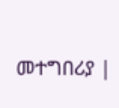መተግበሪያ |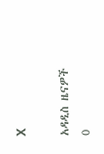X

አዳዲስ ዜናዎች
0